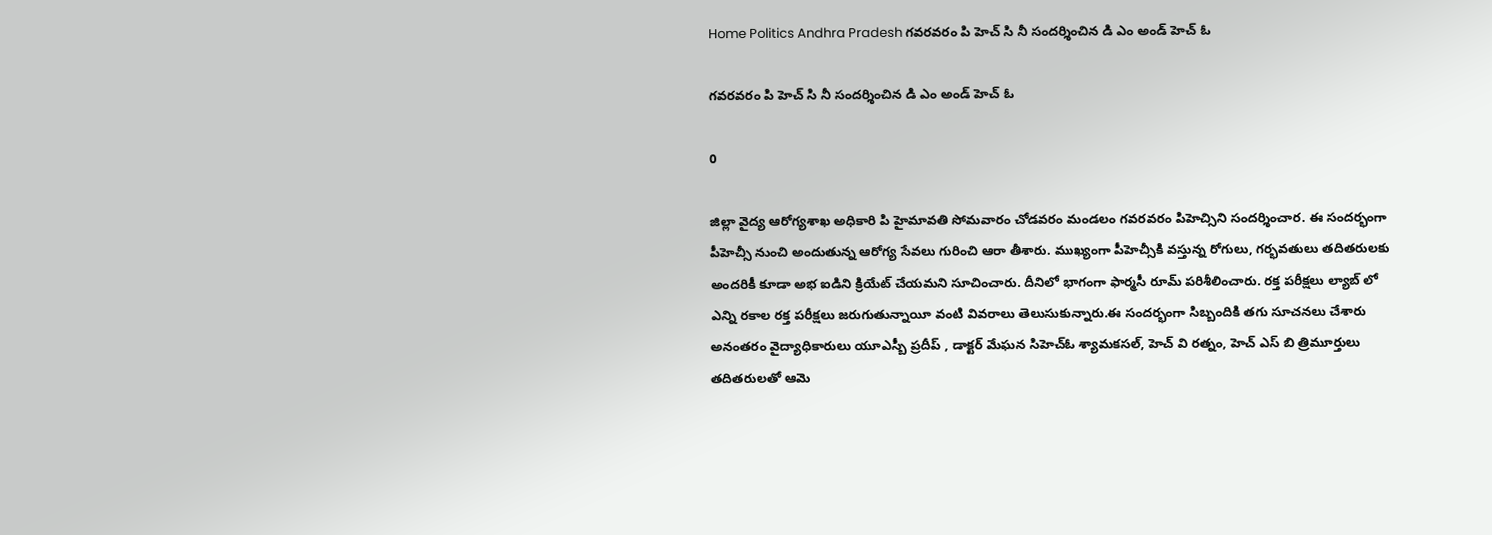Home Politics Andhra Pradesh గవరవరం పి హెచ్ సి నీ సందర్శించిన డి ఎం అండ్ హెచ్ ఓ

గవరవరం పి హెచ్ సి నీ సందర్శించిన డి ఎం అండ్ హెచ్ ఓ

0

జిల్లా వైద్య ఆరోగ్యశాఖ అధికారి పి హైమావతి సోమవారం చోడవరం మండలం గవరవరం పిహెచ్సిని సందర్శించార. ఈ సందర్భంగా పీహెచ్సీ నుంచి అందుతున్న ఆరోగ్య సేవలు గురించి ఆరా తీశారు. ముఖ్యంగా పీహెచ్సీకి వస్తున్న రోగులు, గర్భవతులు తదితరులకు అందరికీ కూడా అభ ఐడిని క్రియేట్ చేయమని సూచించారు. దీనిలో భాగంగా ఫార్మసీ రూమ్ పరిశీలించారు. రక్త పరీక్షలు ల్యాబ్ లో ఎన్ని రకాల రక్త పరీక్షలు జరుగుతున్నాయీ వంటి వివరాలు తెలుసుకున్నారు.ఈ సందర్భంగా సిబ్బందికి తగు సూచనలు చేశారు అనంతరం వైద్యాధికారులు యూఎస్బీ ప్రదీప్ , డాక్టర్ మేఘన సిహెచ్ఓ శ్యామకసల్, హెచ్ వి రత్నం, హెచ్ ఎస్ బి త్రిమూర్తులు తదితరులతో ఆమె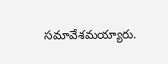సమావేశమయ్యారు.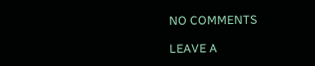NO COMMENTS

LEAVE A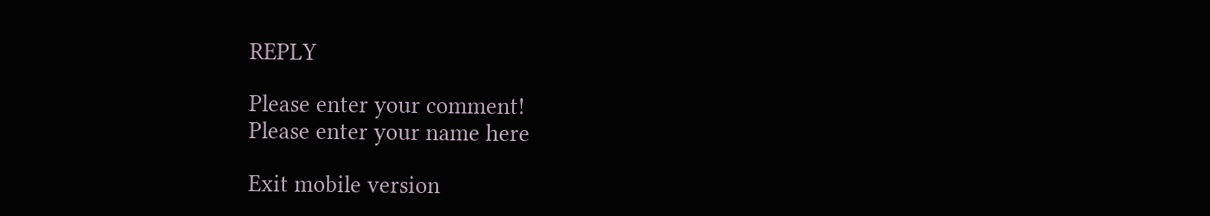REPLY

Please enter your comment!
Please enter your name here

Exit mobile version